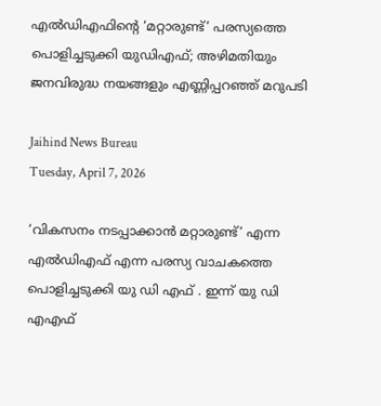എല്‍ഡിഎഫിന്റെ ‘മറ്റാരുണ്ട്’ പരസ്യത്തെ പൊളിച്ചടുക്കി യുഡിഎഫ്; അഴിമതിയും ജനവിരുദ്ധ നയങ്ങളും എണ്ണിപ്പറഞ്ഞ് മറുപടി

Jaihind News Bureau
Tuesday, April 7, 2026

‘വികസനം നടപ്പാക്കാന്‍ മറ്റാരുണ്ട്’ എന്ന എല്‍ഡിഎഫ് എന്ന പരസ്യ വാചകത്തെ പൊളിച്ചടുക്കി യു ഡി എഫ് . ഇന്ന് യു ഡി എഎഫ്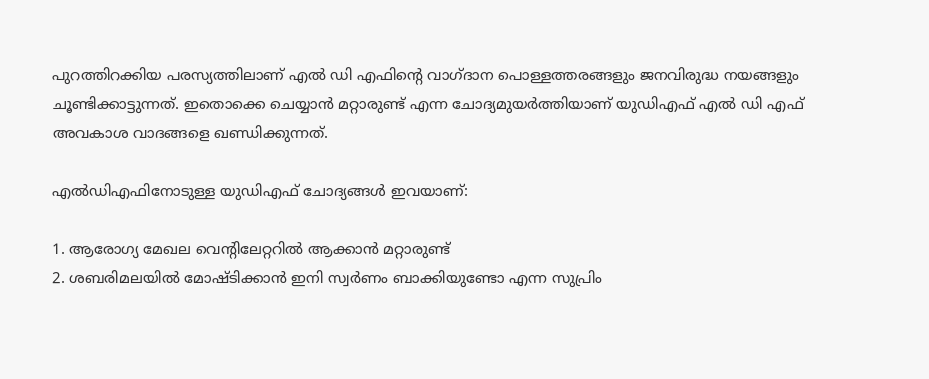പുറത്തിറക്കിയ പരസ്യത്തിലാണ് എല്‍ ഡി എഫിന്റെ വാഗ്ദാന പൊള്ളത്തരങ്ങളും ജനവിരുദ്ധ നയങ്ങളും ചൂണ്ടിക്കാട്ടുന്നത്. ഇതൊക്കെ ചെയ്യാന്‍ മറ്റാരുണ്ട് എന്ന ചോദ്യമുയര്‍ത്തിയാണ് യുഡിഎഫ് എല്‍ ഡി എഫ് അവകാശ വാദങ്ങളെ ഖണ്ഡിക്കുന്നത്.

എല്‍ഡിഎഫിനോടുള്ള യുഡിഎഫ് ചോദ്യങ്ങള്‍ ഇവയാണ്:

1. ആരോഗ്യ മേഖല വെന്റിലേറ്ററില്‍ ആക്കാന്‍ മറ്റാരുണ്ട്
2. ശബരിമലയില്‍ മോഷ്ടിക്കാന്‍ ഇനി സ്വര്‍ണം ബാക്കിയുണ്ടോ എന്ന സുപ്രിം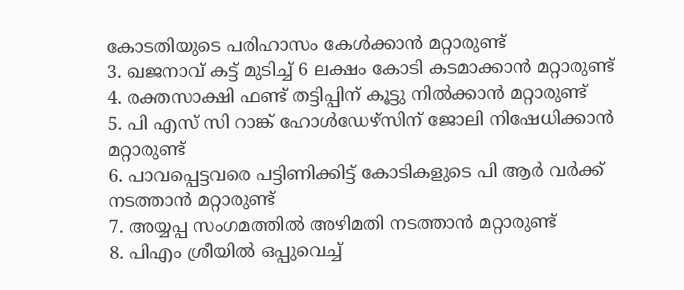കോടതിയുടെ പരിഹാസം കേള്‍ക്കാന്‍ മറ്റാരുണ്ട്
3. ഖജനാവ് കട്ട് മുടിച്ച് 6 ലക്ഷം കോടി കടമാക്കാന്‍ മറ്റാരുണ്ട്
4. രക്തസാക്ഷി ഫണ്ട് തട്ടിപ്പിന് കൂട്ടു നില്‍ക്കാന്‍ മറ്റാരുണ്ട്
5. പി എസ് സി റാങ്ക് ഹോള്‍ഡേഴ്‌സിന് ജോലി നിഷേധിക്കാന്‍ മറ്റാരുണ്ട്
6. പാവപ്പെട്ടവരെ പട്ടിണിക്കിട്ട് കോടികളുടെ പി ആര്‍ വര്‍ക്ക് നടത്താന്‍ മറ്റാരുണ്ട്
7. അയ്യപ്പ സംഗമത്തില്‍ അഴിമതി നടത്താന്‍ മറ്റാരുണ്ട്
8. പിഎം ശ്രീയില്‍ ഒപ്പുവെച്ച്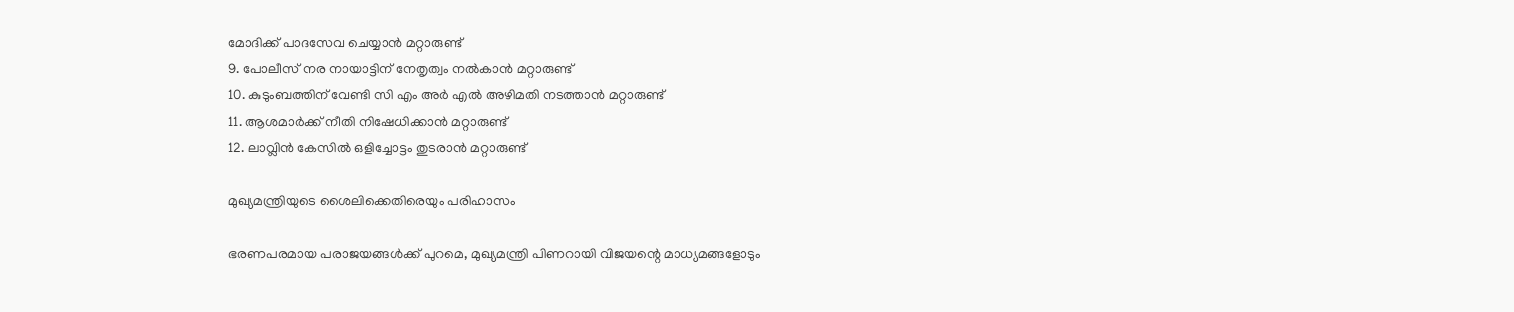മോദിക്ക് പാദസേവ ചെയ്യാന്‍ മറ്റാരുണ്ട്
9. പോലീസ് നര നായാട്ടിന് നേതൃത്വം നല്‍കാന്‍ മറ്റാരുണ്ട്
10. കുടുംബത്തിന് വേണ്ടി സി എം അര്‍ എല്‍ അഴിമതി നടത്താന്‍ മറ്റാരുണ്ട്
11. ആശമാര്‍ക്ക് നീതി നിഷേധിക്കാന്‍ മറ്റാരുണ്ട്
12. ലാവ്ലിന്‍ കേസില്‍ ഒളിച്ചോട്ടം തുടരാന്‍ മറ്റാരുണ്ട്

മുഖ്യമന്ത്രിയുടെ ശൈലിക്കെതിരെയും പരിഹാസം

ഭരണപരമായ പരാജയങ്ങള്‍ക്ക് പുറമെ, മുഖ്യമന്ത്രി പിണറായി വിജയന്റെ മാധ്യമങ്ങളോടും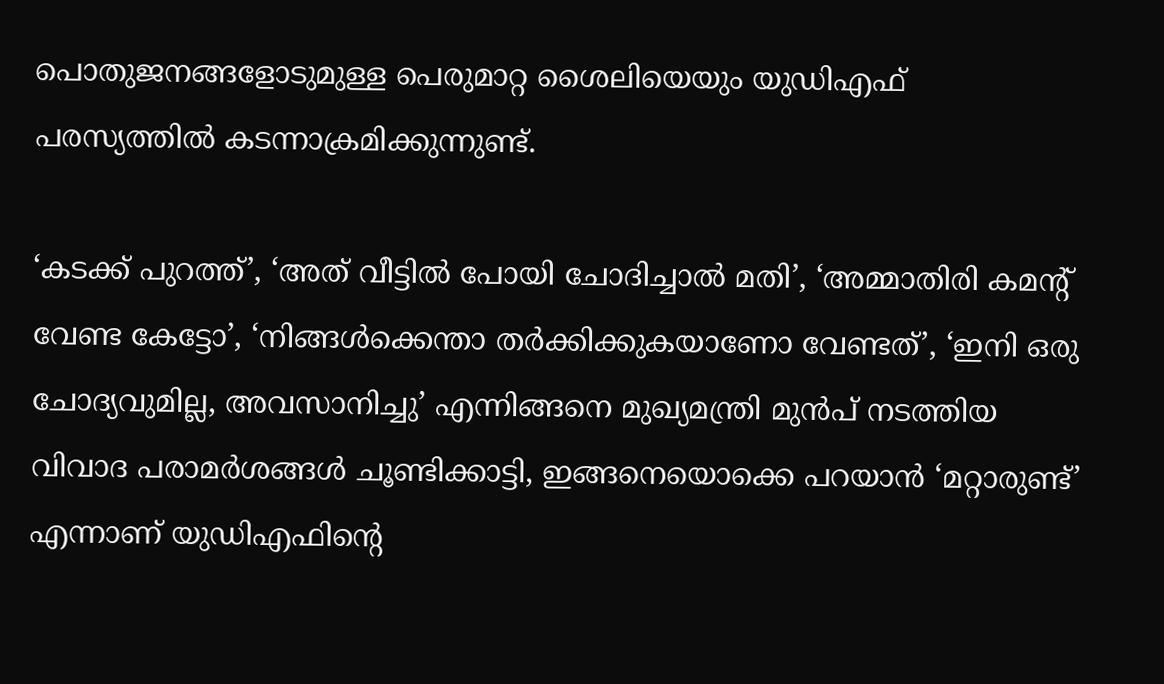പൊതുജനങ്ങളോടുമുള്ള പെരുമാറ്റ ശൈലിയെയും യുഡിഎഫ് പരസ്യത്തില്‍ കടന്നാക്രമിക്കുന്നുണ്ട്.

‘കടക്ക് പുറത്ത്’, ‘അത് വീട്ടില്‍ പോയി ചോദിച്ചാല്‍ മതി’, ‘അമ്മാതിരി കമന്റ് വേണ്ട കേട്ടോ’, ‘നിങ്ങള്‍ക്കെന്താ തര്‍ക്കിക്കുകയാണോ വേണ്ടത്’, ‘ഇനി ഒരു ചോദ്യവുമില്ല, അവസാനിച്ചു’ എന്നിങ്ങനെ മുഖ്യമന്ത്രി മുന്‍പ് നടത്തിയ വിവാദ പരാമര്‍ശങ്ങള്‍ ചൂണ്ടിക്കാട്ടി, ഇങ്ങനെയൊക്കെ പറയാന്‍ ‘മറ്റാരുണ്ട്’ എന്നാണ് യുഡിഎഫിന്റെ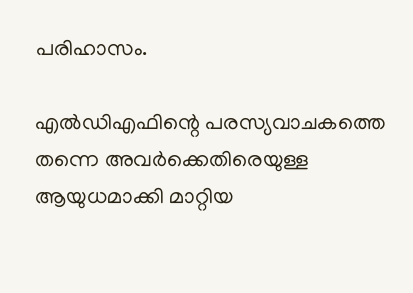പരിഹാസം.

എല്‍ഡിഎഫിന്റെ പരസ്യവാചകത്തെ തന്നെ അവര്‍ക്കെതിരെയുള്ള ആയുധമാക്കി മാറ്റിയ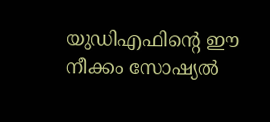യുഡിഎഫിന്റെ ഈ നീക്കം സോഷ്യല്‍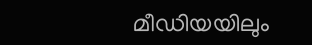മീഡിയയിലും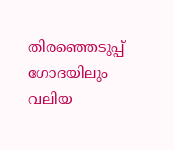തിരഞ്ഞെടുപ്പ് ഗോദയിലും വലിയ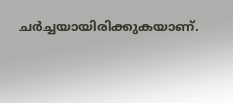ചര്‍ച്ചയായിരിക്കുകയാണ്.